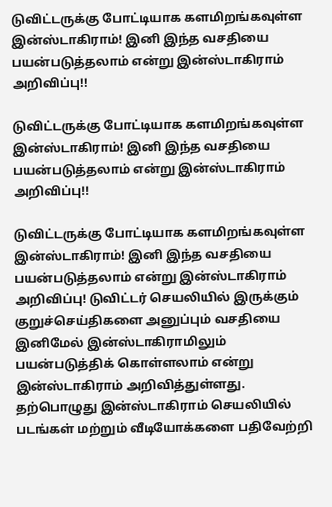டுவிட்டருக்கு போட்டியாக களமிறங்கவுள்ள இன்ஸ்டாகிராம்! இனி இந்த வசதியை பயன்படுத்தலாம் என்று இன்ஸ்டாகிராம் அறிவிப்பு!!

டுவிட்டருக்கு போட்டியாக களமிறங்கவுள்ள இன்ஸ்டாகிராம்! இனி இந்த வசதியை பயன்படுத்தலாம் என்று இன்ஸ்டாகிராம் அறிவிப்பு!!

டுவிட்டருக்கு போட்டியாக களமிறங்கவுள்ள இன்ஸ்டாகிராம்! இனி இந்த வசதியை பயன்படுத்தலாம் என்று இன்ஸ்டாகிராம் அறிவிப்பு! டுவிட்டர் செயலியில் இருக்கும் குறுச்செய்திகளை அனுப்பும் வசதியை இனிமேல் இன்ஸ்டாகிராமிலும் பயன்படுத்திக் கொள்ளலாம் என்று இன்ஸ்டாகிராம் அறிவித்துள்ளது. தற்பொழுது இன்ஸ்டாகிராம் செயலியில் படங்கள் மற்றும் வீடியோக்களை பதிவேற்றி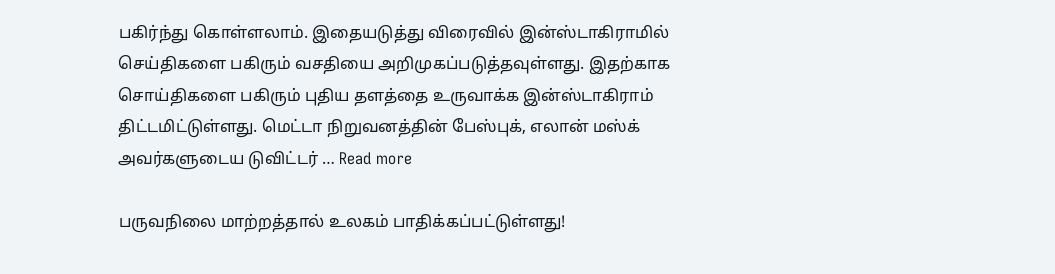பகிர்ந்து கொள்ளலாம். இதையடுத்து விரைவில் இன்ஸ்டாகிராமில் செய்திகளை பகிரும் வசதியை அறிமுகப்படுத்தவுள்ளது. இதற்காக சொய்திகளை பகிரும் புதிய தளத்தை உருவாக்க இன்ஸ்டாகிராம் திட்டமிட்டுள்ளது. மெட்டா நிறுவனத்தின் பேஸ்புக், எலான் மஸ்க் அவர்களுடைய டுவிட்டர் … Read more

பருவநிலை மாற்றத்தால் உலகம் பாதிக்கப்பட்டுள்ளது!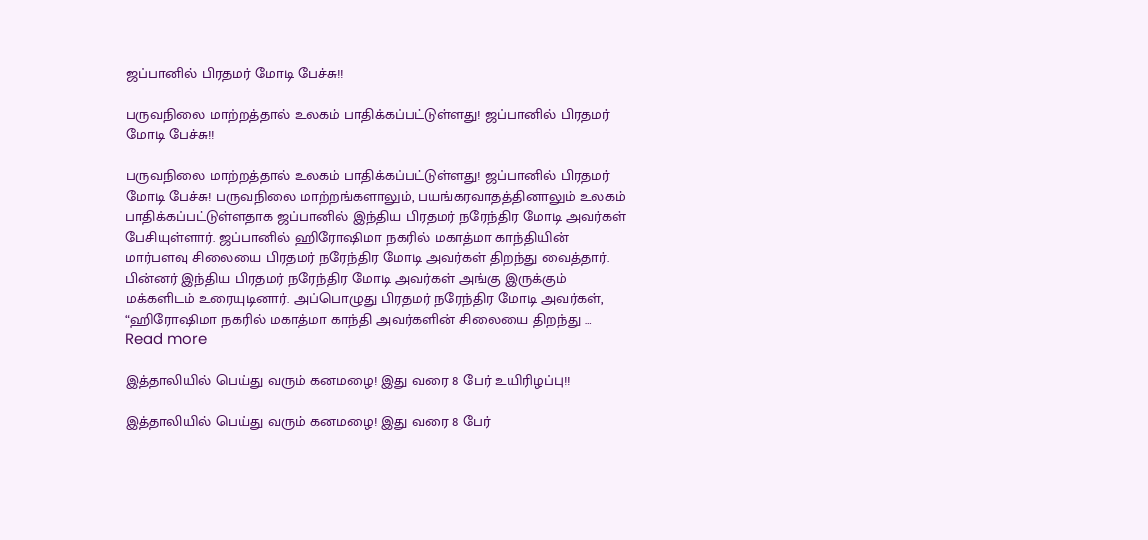ஜப்பானில் பிரதமர் மோடி பேச்சு!!

பருவநிலை மாற்றத்தால் உலகம் பாதிக்கப்பட்டுள்ளது! ஜப்பானில் பிரதமர் மோடி பேச்சு!!

பருவநிலை மாற்றத்தால் உலகம் பாதிக்கப்பட்டுள்ளது! ஜப்பானில் பிரதமர் மோடி பேச்சு! பருவநிலை மாற்றங்களாலும், பயங்கரவாதத்தினாலும் உலகம் பாதிக்கப்பட்டுள்ளதாக ஜப்பானில் இந்திய பிரதமர் நரேந்திர மோடி அவர்கள் பேசியுள்ளார். ஜப்பானில் ஹிரோஷிமா நகரில் மகாத்மா காந்தியின் மார்பளவு சிலையை பிரதமர் நரேந்திர மோடி அவர்கள் திறந்து வைத்தார். பின்னர் இந்திய பிரதமர் நரேந்திர மோடி அவர்கள் அங்கு இருக்கும் மக்களிடம் உரையுடினார். அப்பொழுது பிரதமர் நரேந்திர மோடி அவர்கள், “ஹிரோஷிமா நகரில் மகாத்மா காந்தி அவர்களின் சிலையை திறந்து … Read more

இத்தாலியில் பெய்து வரும் கனமழை! இது வரை 8 பேர் உயிரிழப்பு!!

இத்தாலியில் பெய்து வரும் கனமழை! இது வரை 8 பேர்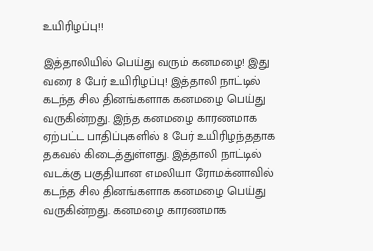உயிரிழப்பு!!

இத்தாலியில் பெய்து வரும் கனமழை! இது வரை 8 பேர் உயிரிழப்பு! இத்தாலி நாட்டில் கடந்த சில தினங்களாக கனமழை பெய்து வருகின்றது. இந்த கனமழை காரணமாக ஏற்பட்ட பாதிப்புகளில் 8 பேர் உயிரிழந்ததாக தகவல் கிடைத்துள்ளது. இத்தாலி நாட்டில் வடக்கு பகுதியான எமலியா ரோமக்னாவில் கடந்த சில தினங்களாக கனமழை பெய்து வருகின்றது. கனமழை காரணமாக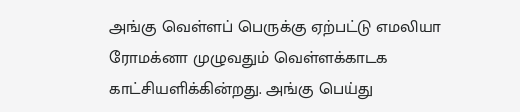அங்கு வெள்ளப் பெருக்கு ஏற்பட்டு எமலியா ரோமக்னா முழுவதும் வெள்ளக்காடக காட்சியளிக்கின்றது. அங்கு பெய்து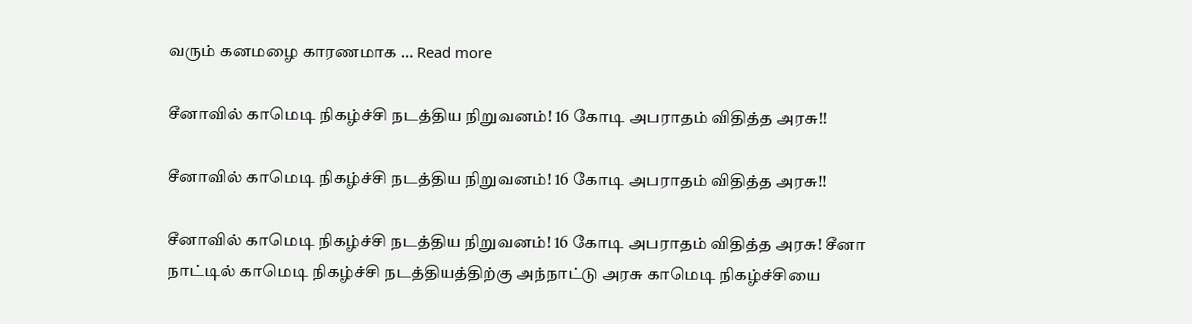வரும் கனமழை காரணமாக … Read more

சீனாவில் காமெடி நிகழ்ச்சி நடத்திய நிறுவனம்! 16 கோடி அபராதம் விதித்த அரசு!!

சீனாவில் காமெடி நிகழ்ச்சி நடத்திய நிறுவனம்! 16 கோடி அபராதம் விதித்த அரசு!!

சீனாவில் காமெடி நிகழ்ச்சி நடத்திய நிறுவனம்! 16 கோடி அபராதம் விதித்த அரசு! சீனா நாட்டில் காமெடி நிகழ்ச்சி நடத்தியத்திற்கு அந்நாட்டு அரசு காமெடி நிகழ்ச்சியை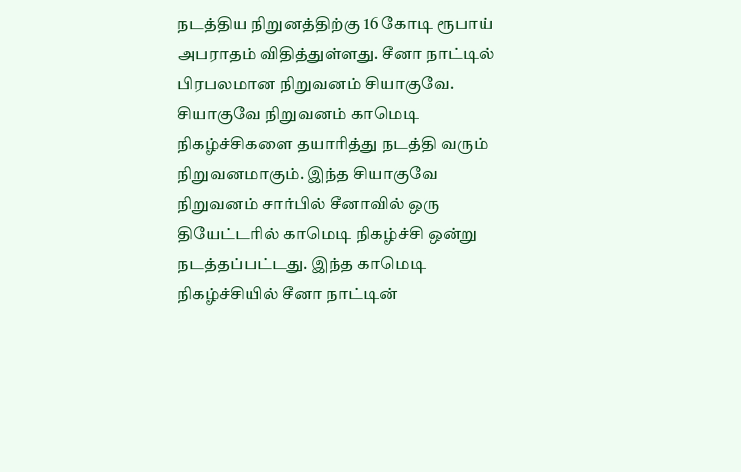நடத்திய நிறுனத்திற்கு 16 கோடி ரூபாய் அபராதம் விதித்துள்ளது. சீனா நாட்டில் பிரபலமான நிறுவனம் சியாகுவே. சியாகுவே நிறுவனம் காமெடி நிகழ்ச்சிகளை தயாரித்து நடத்தி வரும் நிறுவனமாகும். இந்த சியாகுவே நிறுவனம் சார்பில் சீனாவில் ஒரு தியேட்டரில் காமெடி நிகழ்ச்சி ஒன்று நடத்தப்பட்டது. இந்த காமெடி நிகழ்ச்சியில் சீனா நாட்டின்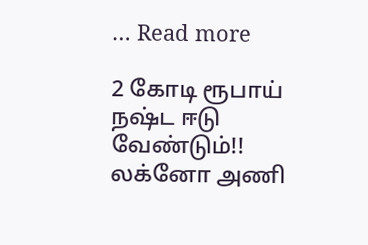… Read more

2 கோடி ரூபாய் நஷ்ட ஈடு வேண்டும்!! லக்னோ அணி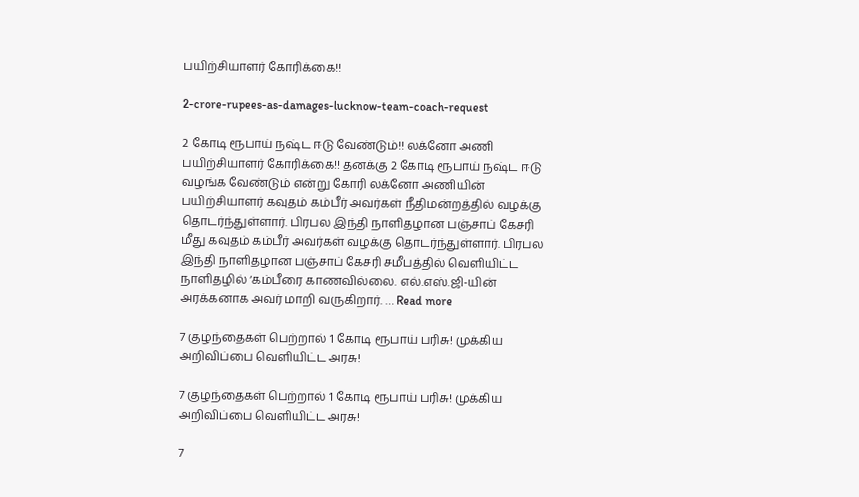பயிற்சியாளர் கோரிக்கை!!

2-crore-rupees-as-damages-lucknow-team-coach-request

2 கோடி ரூபாய் நஷ்ட ஈடு வேண்டும்!! லக்னோ அணி பயிற்சியாளர் கோரிக்கை!! தனக்கு 2 கோடி ரூபாய் நஷ்ட ஈடு வழங்க வேண்டும் என்று கோரி லக்னோ அணியின் பயிற்சியாளர் கவுதம் கம்பீர் அவர்கள் நீதிமன்றத்தில் வழக்கு தொடர்ந்துள்ளார். பிரபல இந்தி நாளிதழான பஞ்சாப் கேசரி மீது கவுதம் கம்பீர் அவர்கள் வழக்கு தொடர்ந்துள்ளார். பிரபல இந்தி நாளிதழான பஞ்சாப் கேசரி சமீபத்தில் வெளியிட்ட நாளிதழில் ‘கம்பீரை காணவில்லை. எல்.எஸ்.ஜி-யின் அரக்கனாக அவர் மாறி வருகிறார். … Read more

7 குழந்தைகள் பெற்றால் 1 கோடி ரூபாய் பரிசு! முக்கிய அறிவிப்பை வெளியிட்ட அரசு!

7 குழந்தைகள் பெற்றால் 1 கோடி ரூபாய் பரிசு! முக்கிய அறிவிப்பை வெளியிட்ட அரசு!

7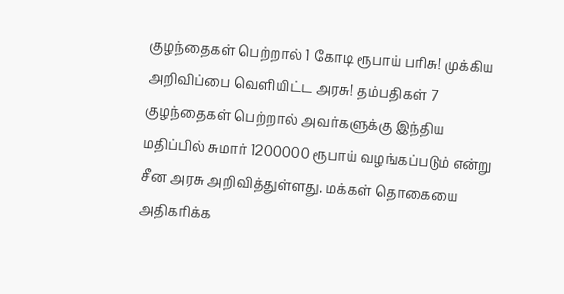குழந்தைகள் பெற்றால் 1 கோடி ரூபாய் பரிசு! முக்கிய அறிவிப்பை வெளியிட்ட அரசு! தம்பதிகள் 7 குழந்தைகள் பெற்றால் அவர்களுக்கு இந்திய மதிப்பில் சுமார் 1200000 ரூபாய் வழங்கப்படும் என்று சீன அரசு அறிவித்துள்ளது. மக்கள் தொகையை அதிகரிக்க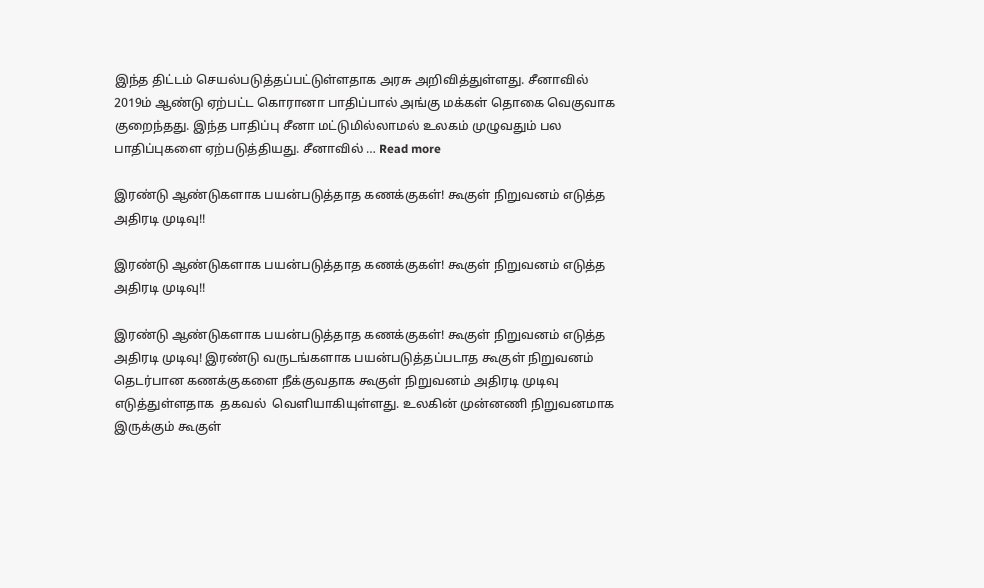இந்த திட்டம் செயல்படுத்தப்பட்டுள்ளதாக அரசு அறிவித்துள்ளது. சீனாவில் 2019ம் ஆண்டு ஏற்பட்ட கொரானா பாதிப்பால் அங்கு மக்கள் தொகை வெகுவாக குறைந்தது. இந்த பாதிப்பு சீனா மட்டுமில்லாமல் உலகம் முழுவதும் பல பாதிப்புகளை ஏற்படுத்தியது. சீனாவில் … Read more

இரண்டு ஆண்டுகளாக பயன்படுத்தாத கணக்குகள்! கூகுள் நிறுவனம் எடுத்த அதிரடி முடிவு!!

இரண்டு ஆண்டுகளாக பயன்படுத்தாத கணக்குகள்! கூகுள் நிறுவனம் எடுத்த அதிரடி முடிவு!!

இரண்டு ஆண்டுகளாக பயன்படுத்தாத கணக்குகள்! கூகுள் நிறுவனம் எடுத்த அதிரடி முடிவு! இரண்டு வருடங்களாக பயன்படுத்தப்படாத கூகுள் நிறுவனம் தெடர்பான கணக்குகளை நீக்குவதாக கூகுள் நிறுவனம் அதிரடி முடிவு எடுத்துள்ளதாக  தகவல்  வெளியாகியுள்ளது. உலகின் முன்னணி நிறுவனமாக இருக்கும் கூகுள்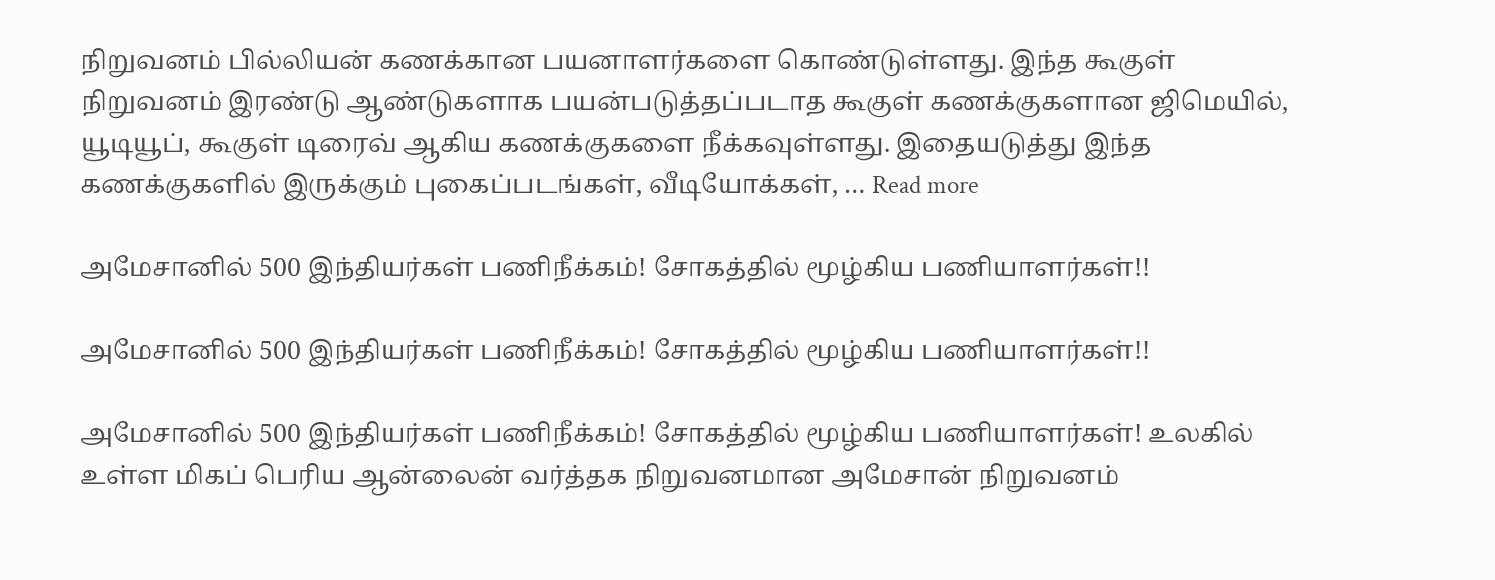நிறுவனம் பில்லியன் கணக்கான பயனாளர்களை கொண்டுள்ளது. இந்த கூகுள் நிறுவனம் இரண்டு ஆண்டுகளாக பயன்படுத்தப்படாத கூகுள் கணக்குகளான ஜிமெயில், யூடியூப், கூகுள் டிரைவ் ஆகிய கணக்குகளை நீக்கவுள்ளது. இதையடுத்து இந்த கணக்குகளில் இருக்கும் புகைப்படங்கள், வீடியோக்கள், … Read more

அமேசானில் 500 இந்தியர்கள் பணிநீக்கம்! சோகத்தில் மூழ்கிய பணியாளர்கள்!!

அமேசானில் 500 இந்தியர்கள் பணிநீக்கம்! சோகத்தில் மூழ்கிய பணியாளர்கள்!!

அமேசானில் 500 இந்தியர்கள் பணிநீக்கம்! சோகத்தில் மூழ்கிய பணியாளர்கள்! உலகில் உள்ள மிகப் பெரிய ஆன்லைன் வர்த்தக நிறுவனமான அமேசான் நிறுவனம்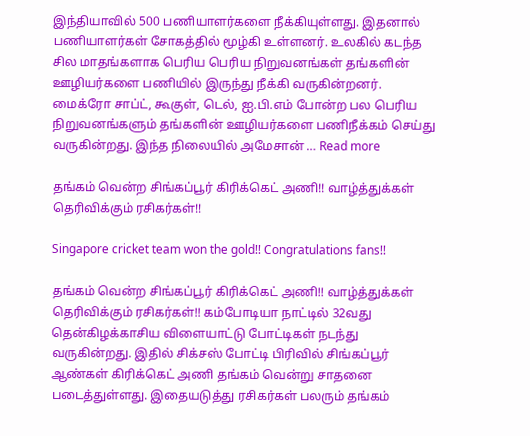இந்தியாவில் 500 பணியாளர்களை நீக்கியுள்ளது. இதனால் பணியாளர்கள் சோகத்தில் மூழ்கி உள்ளனர். உலகில் கடந்த சில மாதங்களாக பெரிய பெரிய நிறுவனங்கள் தங்களின் ஊழியர்களை பணியில் இருந்து நீக்கி வருகின்றனர். மைக்ரோ சாப்ட், கூகுள், டெல், ஐ.பி.எம் போன்ற பல பெரிய நிறுவனங்களும் தங்களின் ஊழியர்களை பணிநீக்கம் செய்து வருகின்றது. இந்த நிலையில் அமேசான் … Read more

தங்கம் வென்ற சிங்கப்பூர் கிரிக்கெட் அணி!! வாழ்த்துக்கள் தெரிவிக்கும் ரசிகர்கள்!!

Singapore cricket team won the gold!! Congratulations fans!!

தங்கம் வென்ற சிங்கப்பூர் கிரிக்கெட் அணி!! வாழ்த்துக்கள் தெரிவிக்கும் ரசிகர்கள்!! கம்போடியா நாட்டில் 32வது தென்கிழக்காசிய விளையாட்டு போட்டிகள் நடந்து வருகின்றது. இதில் சிக்சஸ் போட்டி பிரிவில் சிங்கப்பூர் ஆண்கள் கிரிக்கெட் அணி தங்கம் வென்று சாதனை படைத்துள்ளது. இதையடுத்து ரசிகர்கள் பலரும் தங்கம்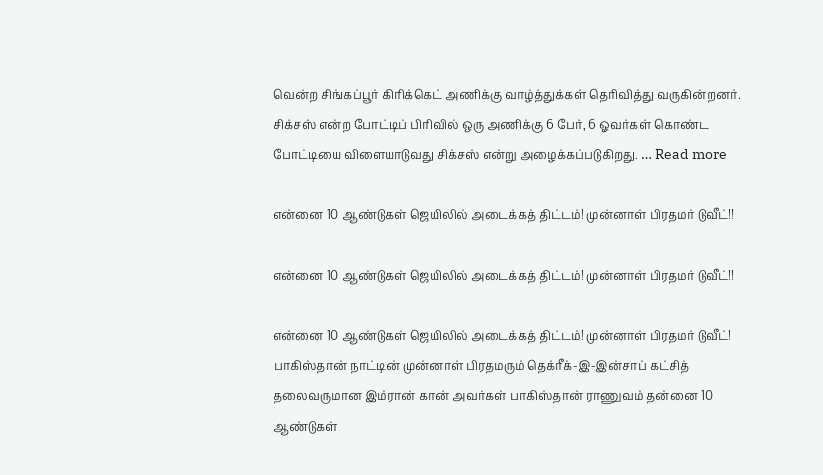வென்ற சிங்கப்பூர் கிரிக்கெட் அணிக்கு வாழ்த்துக்கள் தெரிவித்து வருகின்றனர். சிக்சஸ் என்ற போட்டிப் பிரிவில் ஒரு அணிக்கு 6 பேர், 6 ஓவர்கள் கொண்ட போட்டியை விளையாடுவது சிக்சஸ் என்று அழைக்கப்படுகிறது. … Read more

என்னை 10 ஆண்டுகள் ஜெயிலில் அடைக்கத் திட்டம்! முன்னாள் பிரதமர் டுவீட்!!

என்னை 10 ஆண்டுகள் ஜெயிலில் அடைக்கத் திட்டம்! முன்னாள் பிரதமர் டுவீட்!!

என்னை 10 ஆண்டுகள் ஜெயிலில் அடைக்கத் திட்டம்! முன்னாள் பிரதமர் டுவீட்! பாகிஸ்தான் நாட்டின் முன்னாள் பிரதமரும் தெக்ரீக்-இ-இன்சாப் கட்சித் தலைவருமான இம்ரான் கான் அவர்கள் பாகிஸ்தான் ராணுவம் தன்னை 10 ஆண்டுகள்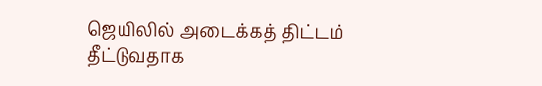ஜெயிலில் அடைக்கத் திட்டம் தீட்டுவதாக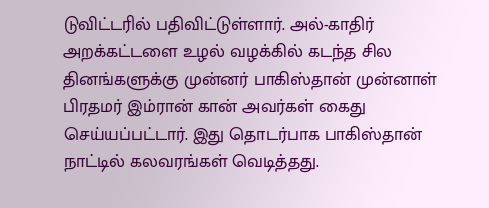டுவிட்டரில் பதிவிட்டுள்ளார். அல்-காதிர் அறக்கட்டளை உழல் வழக்கில் கடந்த சில தினங்களுக்கு முன்னர் பாகிஸ்தான் முன்னாள் பிரதமர் இம்ரான் கான் அவர்கள் கைது செய்யப்பட்டார். இது தொடர்பாக பாகிஸ்தான் நாட்டில் கலவரங்கள் வெடித்தது.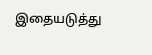இதையடுத்து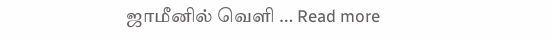ஜாமீனில் வெளி … Read more